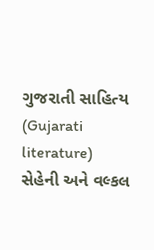ગુજરાતી સાહિત્ય (Gujarati literature)
સેહેની અને વલ્કલ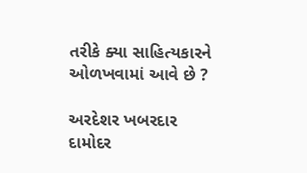તરીકે ક્યા સાહિત્યકારને ઓળખવામાં આવે છે ?

અરદેશર ખબરદાર
દામોદર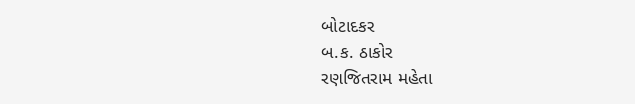બોટાદકર
બ.ક. ઠાકોર
રણજિતરામ મહેતા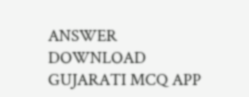ANSWER DOWNLOAD GUJARATI MCQ APP